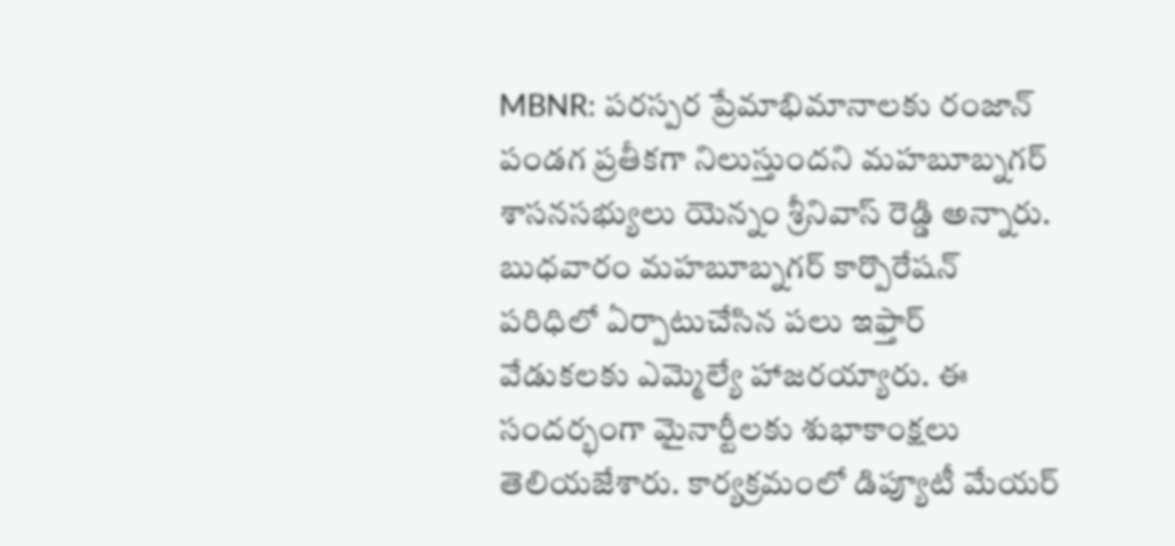MBNR: పరస్పర ప్రేమాభిమానాలకు రంజాన్ పండగ ప్రతీకగా నిలుస్తుందని మహబూబ్నగర్ శాసనసభ్యులు యెన్నం శ్రీనివాస్ రెడ్డి అన్నారు. బుధవారం మహబూబ్నగర్ కార్పొరేషన్ పరిధిలో ఏర్పాటుచేసిన పలు ఇఫ్తార్ వేడుకలకు ఎమ్మెల్యే హాజరయ్యారు. ఈ సందర్భంగా మైనార్టీలకు శుభాకాంక్షలు తెలియజేశారు. కార్యక్రమంలో డిప్యూటీ మేయర్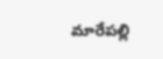మారేపల్లి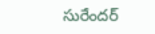సురేందర్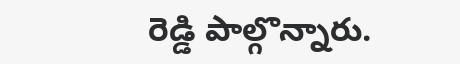రెడ్డి పాల్గొన్నారు.